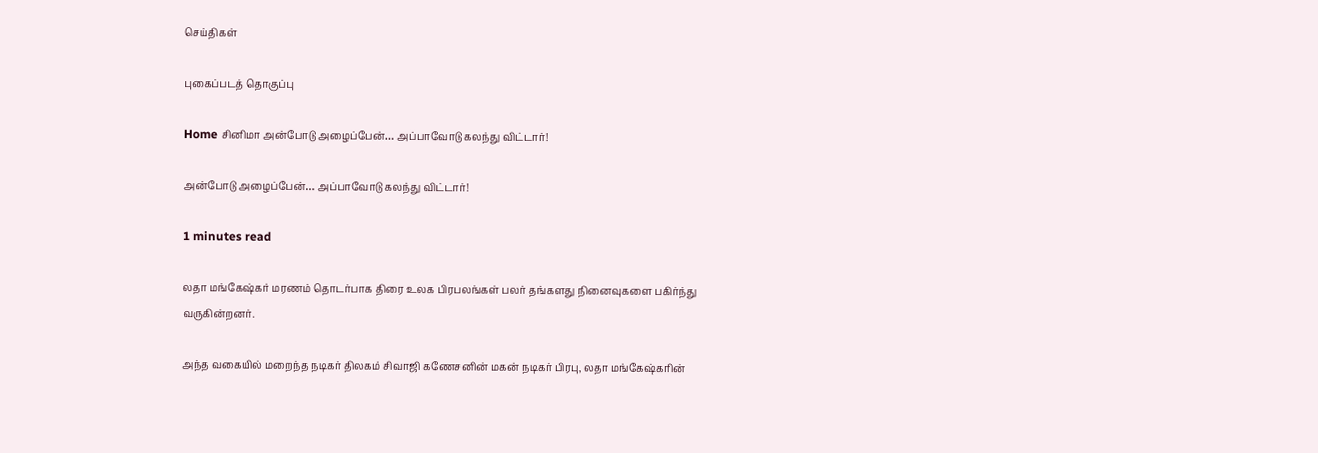செய்திகள்

புகைப்படத் தொகுப்பு

Home சினிமா அன்போடு அழைப்பேன்… அப்பாவோடு கலந்து விட்டார்!

அன்போடு அழைப்பேன்… அப்பாவோடு கலந்து விட்டார்!

1 minutes read

லதா மங்கேஷ்கர் மரணம் தொடர்பாக திரை உலக பிரபலங்கள் பலர் தங்களது நினைவுகளை பகிர்ந்து வருகின்றனர்.

அந்த வகையில் மறைந்த நடிகர் திலகம் சிவாஜி கணேசனின் மகன் நடிகர் பிரபு, லதா மங்கேஷ்கரின்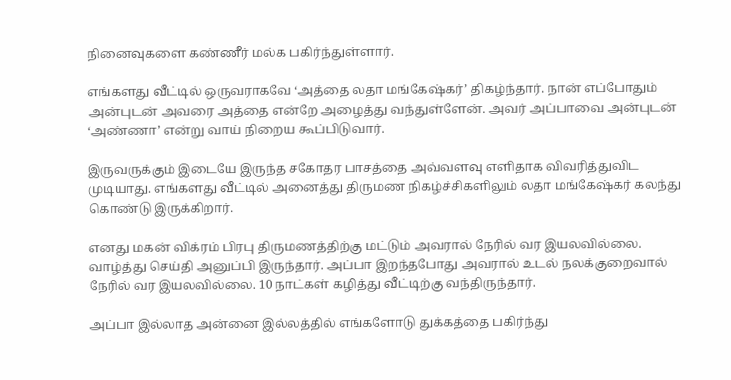நினைவுகளை கண்ணீர் மல்க பகிர்ந்துள்ளார்.

எங்களது வீட்டில் ஒருவராகவே ‘அத்தை லதா மங்கேஷ்கர்’ திகழ்ந்தார். நான் எப்போதும் அன்புடன் அவரை அத்தை என்றே அழைத்து வந்துள்ளேன். அவர் அப்பாவை அன்புடன் ‘அண்ணா’ என்று வாய் நிறைய கூப்பிடுவார்.

இருவருக்கும் இடையே இருந்த சகோதர பாசத்தை அவ்வளவு எளிதாக விவரித்துவிட முடியாது. எங்களது வீட்டில் அனைத்து திருமண நிகழ்ச்சிகளிலும் லதா மங்கேஷ்கர் கலந்து கொண்டு இருக்கிறார்.

எனது மகன் விக்ரம் பிரபு திருமணத்திற்கு மட்டும் அவரால் நேரில் வர இயலவில்லை. வாழ்த்து செய்தி அனுப்பி இருந்தார். அப்பா இறந்தபோது அவரால் உடல் நலக்குறைவால் நேரில் வர இயலவில்லை. 10 நாட்கள் கழித்து வீட்டிற்கு வந்திருந்தார்.

அப்பா இல்லாத அன்னை இல்லத்தில் எங்களோடு துக்கத்தை பகிர்ந்து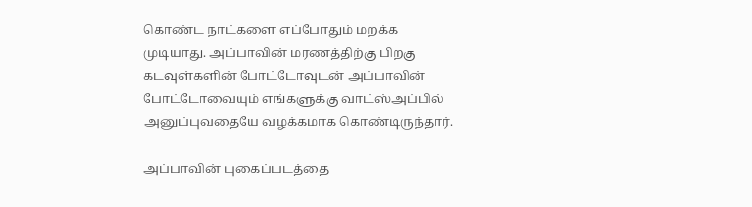கொண்ட நாட்களை எப்போதும் மறக்க முடியாது. அப்பாவின் மரணத்திற்கு பிறகு கடவுள்களின் போட்டோவுடன் அப்பாவின் போட்டோவையும் எங்களுக்கு வாட்ஸ்அப்பில் அனுப்புவதையே வழக்கமாக கொண்டிருந்தார்.

அப்பாவின் புகைப்படத்தை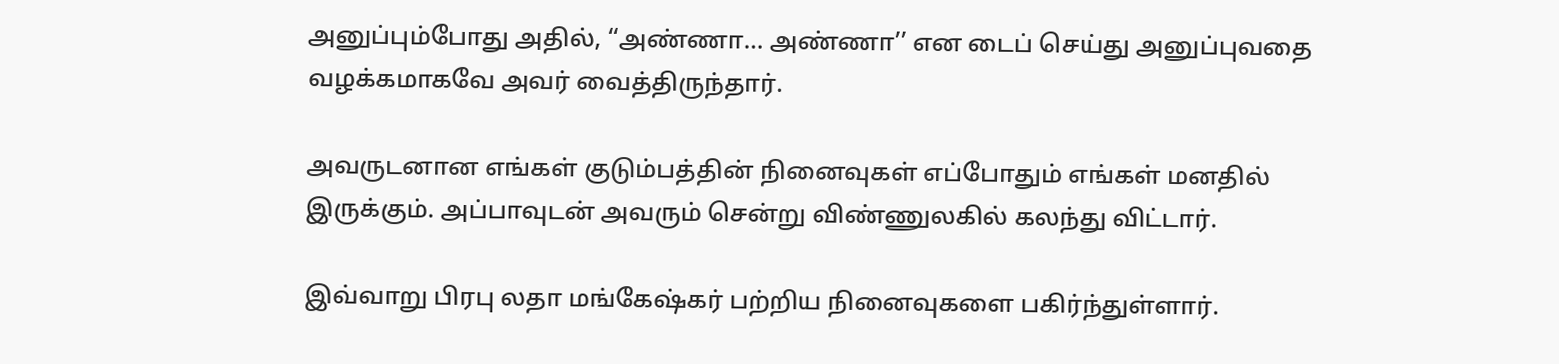அனுப்பும்போது அதில், ‘‘அண்ணா… அண்ணா’’ என டைப் செய்து அனுப்புவதை வழக்கமாகவே அவர் வைத்திருந்தார்.

அவருடனான எங்கள் குடும்பத்தின் நினைவுகள் எப்போதும் எங்கள் மனதில் இருக்கும். அப்பாவுடன் அவரும் சென்று விண்ணுலகில் கலந்து விட்டார்.

இவ்வாறு பிரபு லதா மங்கேஷ்கர் பற்றிய நினைவுகளை பகிர்ந்துள்ளார்.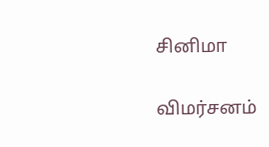சினிமா

விமர்சனம்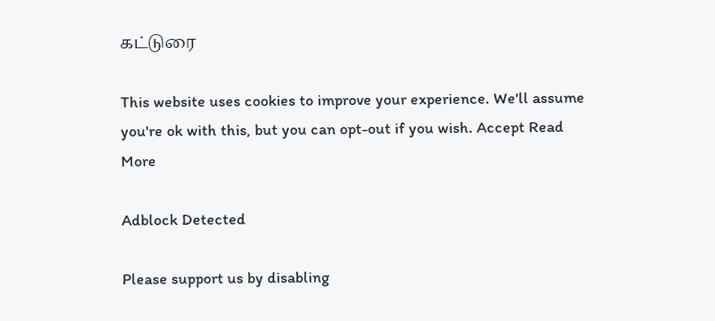கட்டுரை

This website uses cookies to improve your experience. We'll assume you're ok with this, but you can opt-out if you wish. Accept Read More

Adblock Detected

Please support us by disabling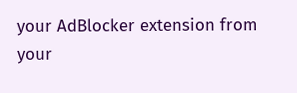your AdBlocker extension from your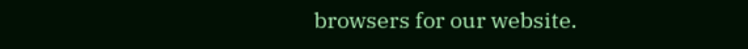browsers for our website.